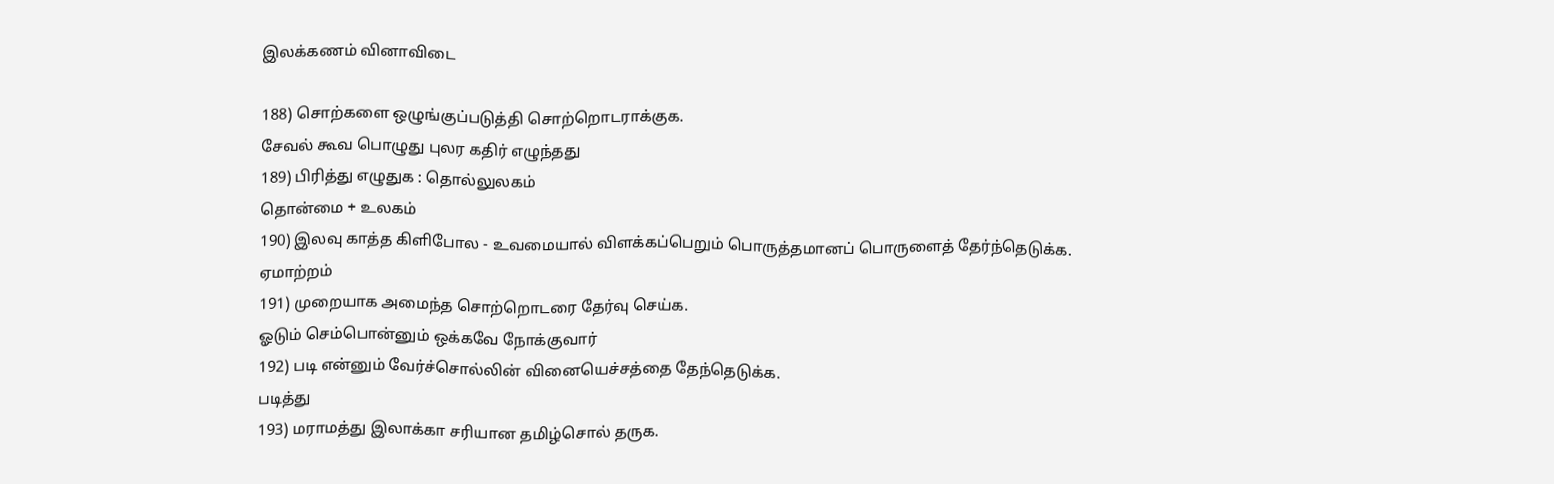இலக்கணம் வினாவிடை

188) சொற்களை ஒழுங்குப்படுத்தி சொற்றொடராக்குக.
சேவல்‌ கூவ பொழுது புலர கதிர்‌ எழுந்தது
189) பிரித்து எழுதுக : தொல்லுலகம்‌
தொன்மை + உலகம்‌
190) இலவு காத்த கிளிபோல - உவமையால்‌ விளக்கப்பெறும்‌ பொருத்தமானப்‌ பொருளைத்‌ தேர்ந்தெடுக்க.
ஏமாற்றம்‌
191) முறையாக அமைந்த சொற்றொடரை தேர்வு செய்க.
ஓடும்‌ செம்பொன்னும்‌ ஒக்கவே நோக்குவார்‌
192) படி என்னும்‌ வேர்ச்சொல்லின்‌ வினையெச்சத்தை தேந்தெடுக்க.
படித்து
193) மராமத்து இலாக்கா சரியான தமிழ்சொல்‌ தருக.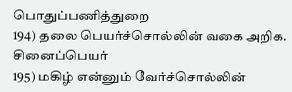பொதுப்பணித்துறை
194) தலை பெயர்ச்சொல்லின்‌ வகை அறிக.
சினைப்பெயர்‌
195) மகிழ்‌ என்னும்‌ வேர்ச்சொல்லின்‌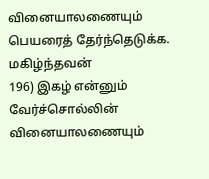வினையாலணையும்‌ பெயரைத்‌ தேர்ந்தெடுக்க.
மகிழ்ந்தவன்‌
196) இகழ்‌ என்னும்‌ வேர்ச்சொல்லின்‌ வினையாலணையும்‌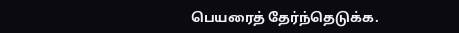பெயரைத்‌ தேர்ந்தெடுக்க.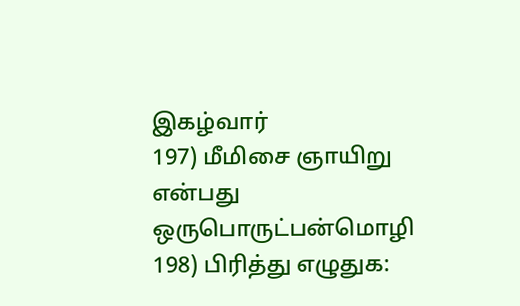இகழ்வார்‌
197) மீமிசை ஞாயிறு என்பது
ஒருபொருட்பன்மொழி
198) பிரித்து எழுதுக: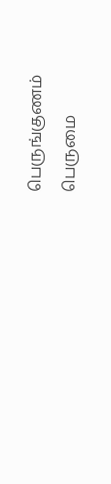பெருங்குணம்‌
பெருமை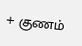+ குணம்‌